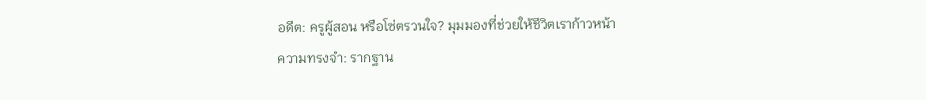อดีต: ครูผู้สอน หรือโซ่ตรวนใจ? มุมมองที่ช่วยให้ชีวิตเราก้าวหน้า
ความทรงจำ: รากฐาน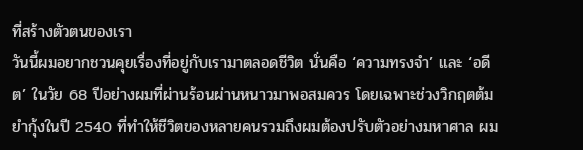ที่สร้างตัวตนของเรา
วันนี้ผมอยากชวนคุยเรื่องที่อยู่กับเรามาตลอดชีวิต นั่นคือ ‘ความทรงจำ’ และ ‘อดีต’ ในวัย 68 ปีอย่างผมที่ผ่านร้อนผ่านหนาวมาพอสมควร โดยเฉพาะช่วงวิกฤตต้มยำกุ้งในปี 2540 ที่ทำให้ชีวิตของหลายคนรวมถึงผมต้องปรับตัวอย่างมหาศาล ผม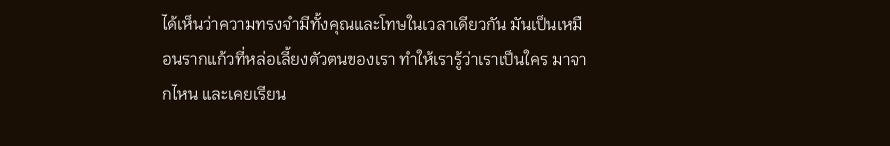ได้เห็นว่าความทรงจำมีทั้งคุณและโทษในเวลาเดียวกัน มันเป็นเหมือนรากแก้วที่หล่อเลี้ยงตัวตนของเรา ทำให้เรารู้ว่าเราเป็นใคร มาจากไหน และเคยเรียน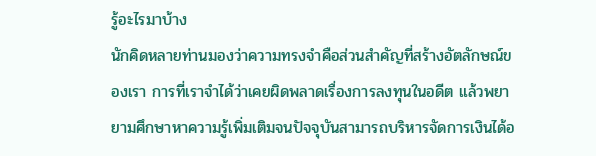รู้อะไรมาบ้าง
นักคิดหลายท่านมองว่าความทรงจำคือส่วนสำคัญที่สร้างอัตลักษณ์ของเรา การที่เราจำได้ว่าเคยผิดพลาดเรื่องการลงทุนในอดีต แล้วพยายามศึกษาหาความรู้เพิ่มเติมจนปัจจุบันสามารถบริหารจัดการเงินได้อ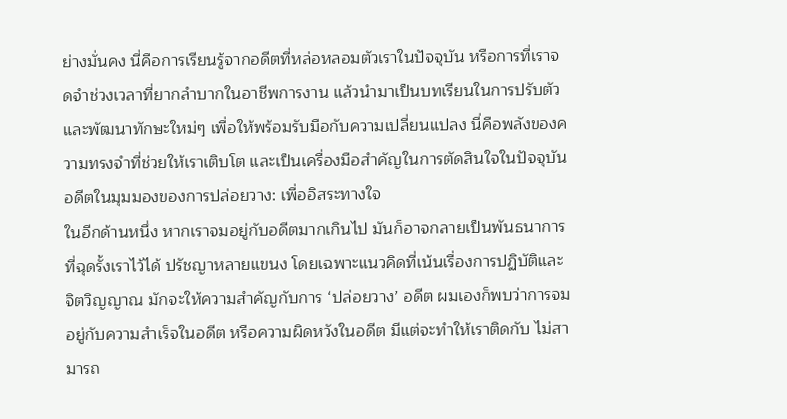ย่างมั่นคง นี่คือการเรียนรู้จากอดีตที่หล่อหลอมตัวเราในปัจจุบัน หรือการที่เราจดจำช่วงเวลาที่ยากลำบากในอาชีพการงาน แล้วนำมาเป็นบทเรียนในการปรับตัวและพัฒนาทักษะใหม่ๆ เพื่อให้พร้อมรับมือกับความเปลี่ยนแปลง นี่คือพลังของความทรงจำที่ช่วยให้เราเติบโต และเป็นเครื่องมือสำคัญในการตัดสินใจในปัจจุบัน
อดีตในมุมมองของการปล่อยวาง: เพื่ออิสระทางใจ
ในอีกด้านหนึ่ง หากเราจมอยู่กับอดีตมากเกินไป มันก็อาจกลายเป็นพันธนาการที่ฉุดรั้งเราไว้ได้ ปรัชญาหลายแขนง โดยเฉพาะแนวคิดที่เน้นเรื่องการปฏิบัติและจิตวิญญาณ มักจะให้ความสำคัญกับการ ‘ปล่อยวาง’ อดีต ผมเองก็พบว่าการจมอยู่กับความสำเร็จในอดีต หรือความผิดหวังในอดีต มีแต่จะทำให้เราติดกับ ไม่สามารถ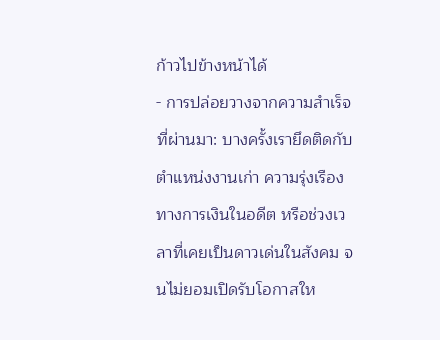ก้าวไปข้างหน้าได้
- การปล่อยวางจากความสำเร็จที่ผ่านมา: บางครั้งเรายึดติดกับตำแหน่งงานเก่า ความรุ่งเรืองทางการเงินในอดีต หรือช่วงเวลาที่เคยเป็นดาวเด่นในสังคม จนไม่ยอมเปิดรับโอกาสให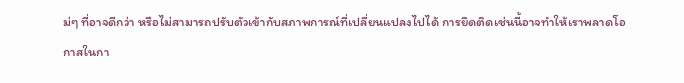ม่ๆ ที่อาจดีกว่า หรือไม่สามารถปรับตัวเข้ากับสภาพการณ์ที่เปลี่ยนแปลงไปได้ การยึดติดเช่นนี้อาจทำให้เราพลาดโอกาสในกา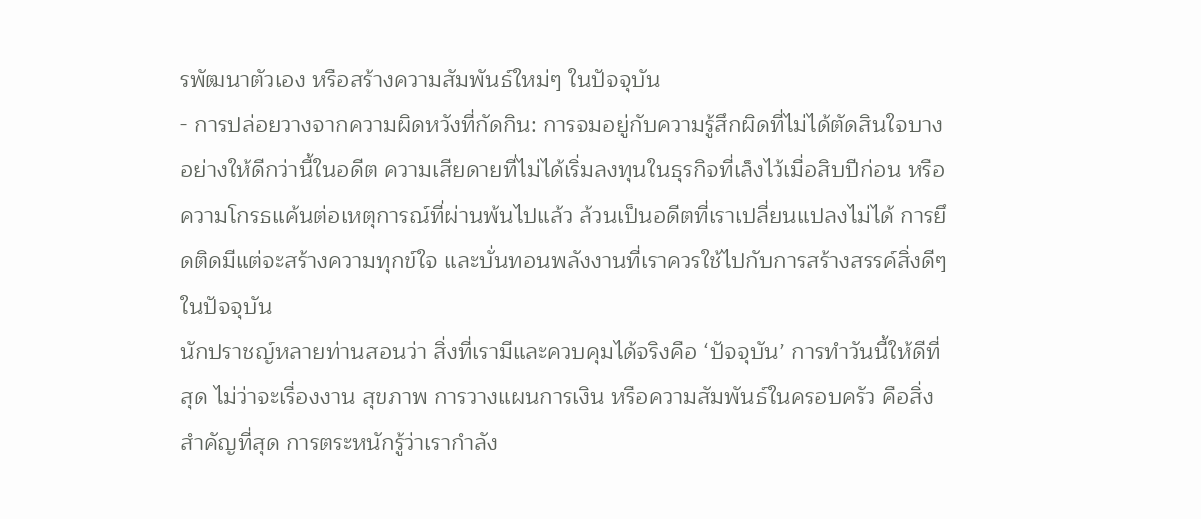รพัฒนาตัวเอง หรือสร้างความสัมพันธ์ใหม่ๆ ในปัจจุบัน
- การปล่อยวางจากความผิดหวังที่กัดกิน: การจมอยู่กับความรู้สึกผิดที่ไม่ได้ตัดสินใจบางอย่างให้ดีกว่านี้ในอดีต ความเสียดายที่ไม่ได้เริ่มลงทุนในธุรกิจที่เล็งไว้เมื่อสิบปีก่อน หรือความโกรธแค้นต่อเหตุการณ์ที่ผ่านพ้นไปแล้ว ล้วนเป็นอดีตที่เราเปลี่ยนแปลงไม่ได้ การยึดติดมีแต่จะสร้างความทุกข์ใจ และบั่นทอนพลังงานที่เราควรใช้ไปกับการสร้างสรรค์สิ่งดีๆ ในปัจจุบัน
นักปราชญ์หลายท่านสอนว่า สิ่งที่เรามีและควบคุมได้จริงคือ ‘ปัจจุบัน’ การทำวันนี้ให้ดีที่สุด ไม่ว่าจะเรื่องงาน สุขภาพ การวางแผนการเงิน หรือความสัมพันธ์ในครอบครัว คือสิ่งสำคัญที่สุด การตระหนักรู้ว่าเรากำลัง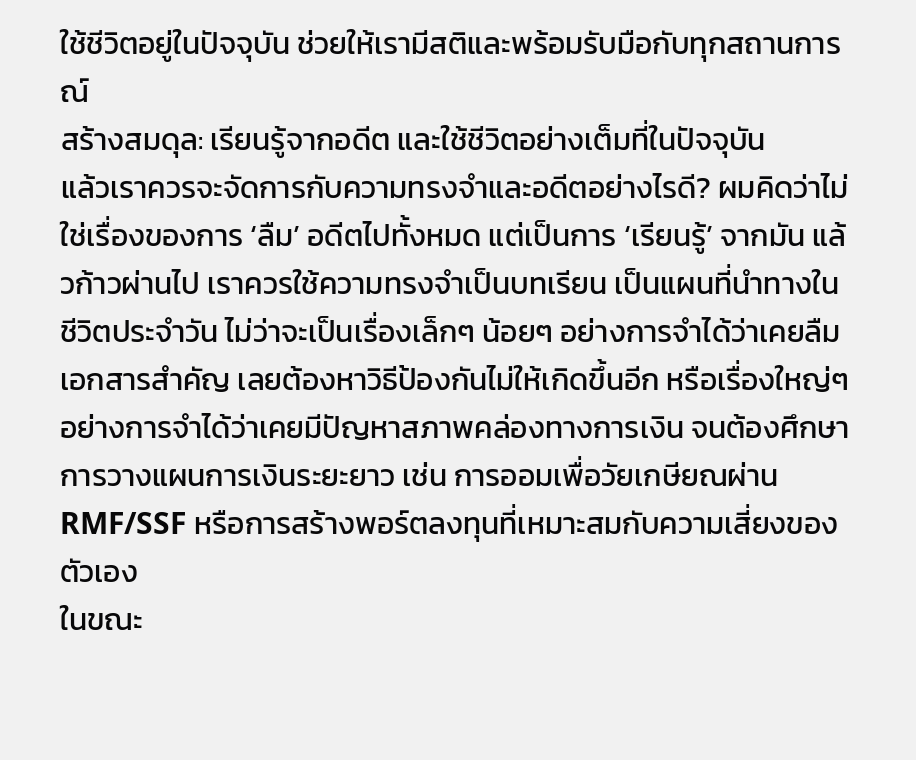ใช้ชีวิตอยู่ในปัจจุบัน ช่วยให้เรามีสติและพร้อมรับมือกับทุกสถานการณ์
สร้างสมดุล: เรียนรู้จากอดีต และใช้ชีวิตอย่างเต็มที่ในปัจจุบัน
แล้วเราควรจะจัดการกับความทรงจำและอดีตอย่างไรดี? ผมคิดว่าไม่ใช่เรื่องของการ ‘ลืม’ อดีตไปทั้งหมด แต่เป็นการ ‘เรียนรู้’ จากมัน แล้วก้าวผ่านไป เราควรใช้ความทรงจำเป็นบทเรียน เป็นแผนที่นำทางในชีวิตประจำวัน ไม่ว่าจะเป็นเรื่องเล็กๆ น้อยๆ อย่างการจำได้ว่าเคยลืมเอกสารสำคัญ เลยต้องหาวิธีป้องกันไม่ให้เกิดขึ้นอีก หรือเรื่องใหญ่ๆ อย่างการจำได้ว่าเคยมีปัญหาสภาพคล่องทางการเงิน จนต้องศึกษาการวางแผนการเงินระยะยาว เช่น การออมเพื่อวัยเกษียณผ่าน RMF/SSF หรือการสร้างพอร์ตลงทุนที่เหมาะสมกับความเสี่ยงของตัวเอง
ในขณะ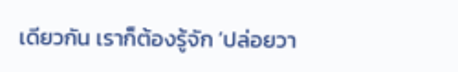เดียวกัน เราก็ต้องรู้จัก ‘ปล่อยวา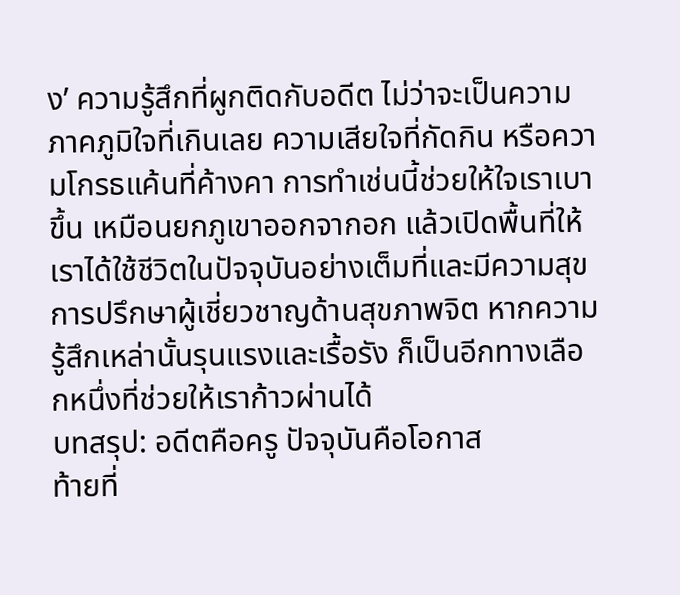ง’ ความรู้สึกที่ผูกติดกับอดีต ไม่ว่าจะเป็นความภาคภูมิใจที่เกินเลย ความเสียใจที่กัดกิน หรือความโกรธแค้นที่ค้างคา การทำเช่นนี้ช่วยให้ใจเราเบาขึ้น เหมือนยกภูเขาออกจากอก แล้วเปิดพื้นที่ให้เราได้ใช้ชีวิตในปัจจุบันอย่างเต็มที่และมีความสุข การปรึกษาผู้เชี่ยวชาญด้านสุขภาพจิต หากความรู้สึกเหล่านั้นรุนแรงและเรื้อรัง ก็เป็นอีกทางเลือกหนึ่งที่ช่วยให้เราก้าวผ่านได้
บทสรุป: อดีตคือครู ปัจจุบันคือโอกาส
ท้ายที่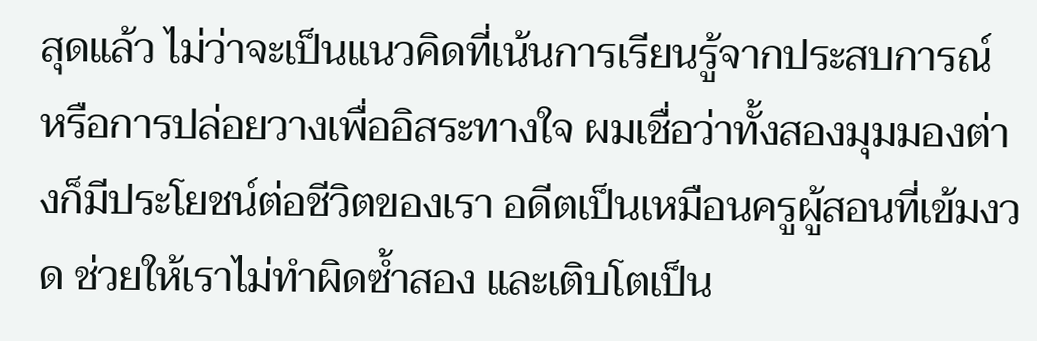สุดแล้ว ไม่ว่าจะเป็นแนวคิดที่เน้นการเรียนรู้จากประสบการณ์ หรือการปล่อยวางเพื่ออิสระทางใจ ผมเชื่อว่าทั้งสองมุมมองต่างก็มีประโยชน์ต่อชีวิตของเรา อดีตเป็นเหมือนครูผู้สอนที่เข้มงวด ช่วยให้เราไม่ทำผิดซ้ำสอง และเติบโตเป็น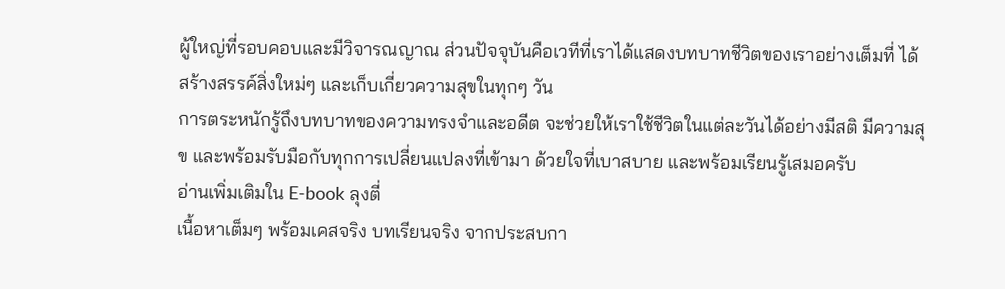ผู้ใหญ่ที่รอบคอบและมีวิจารณญาณ ส่วนปัจจุบันคือเวทีที่เราได้แสดงบทบาทชีวิตของเราอย่างเต็มที่ ได้สร้างสรรค์สิ่งใหม่ๆ และเก็บเกี่ยวความสุขในทุกๆ วัน
การตระหนักรู้ถึงบทบาทของความทรงจำและอดีต จะช่วยให้เราใช้ชีวิตในแต่ละวันได้อย่างมีสติ มีความสุข และพร้อมรับมือกับทุกการเปลี่ยนแปลงที่เข้ามา ด้วยใจที่เบาสบาย และพร้อมเรียนรู้เสมอครับ
อ่านเพิ่มเติมใน E-book ลุงตี่
เนื้อหาเต็มๆ พร้อมเคสจริง บทเรียนจริง จากประสบกา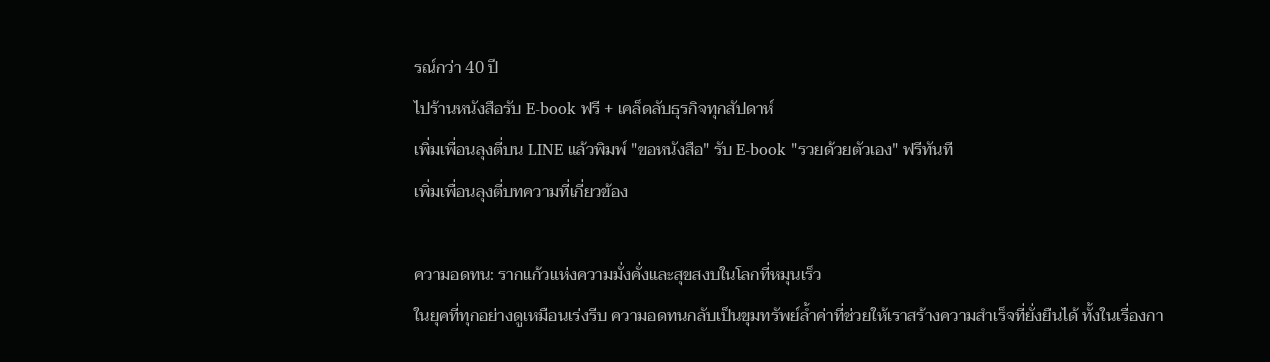รณ์กว่า 40 ปี
ไปร้านหนังสือรับ E-book ฟรี + เคล็ดลับธุรกิจทุกสัปดาห์
เพิ่มเพื่อนลุงตี่บน LINE แล้วพิมพ์ "ขอหนังสือ" รับ E-book "รวยด้วยตัวเอง" ฟรีทันที
เพิ่มเพื่อนลุงตี่บทความที่เกี่ยวข้อง

ความอดทน: รากแก้วแห่งความมั่งคั่งและสุขสงบในโลกที่หมุนเร็ว
ในยุคที่ทุกอย่างดูเหมือนเร่งรีบ ความอดทนกลับเป็นขุมทรัพย์ล้ำค่าที่ช่วยให้เราสร้างความสำเร็จที่ยั่งยืนได้ ทั้งในเรื่องกา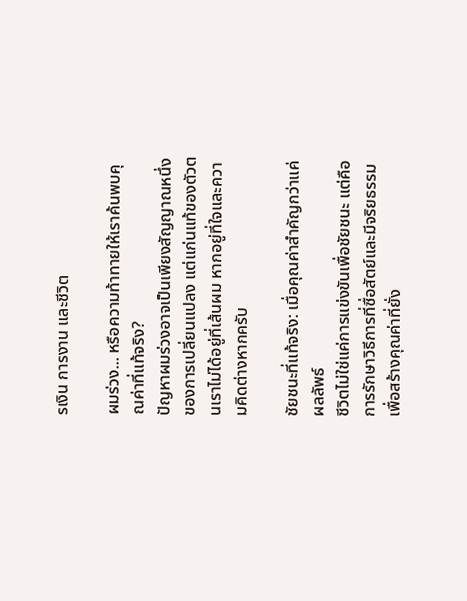รเงิน การงาน และชีวิต

ผมร่วง... หรือความท้าทายให้เราค้นพบคุณค่าที่แท้จริง?
ปัญหาผมร่วงอาจเป็นเพียงสัญญาณหนึ่งของการเปลี่ยนแปลง แต่แก่นแท้ของตัวตนเราไม่ได้อยู่ที่เส้นผม หากอยู่ที่ใจและความคิดต่างหากครับ

ชัยชนะที่แท้จริง: เมื่อคุณค่าสำคัญกว่าแค่ผลลัพธ์
ชีวิตไม่ใช่แค่การแข่งขันเพื่อชัยชนะ แต่คือการรักษาวิธีการที่ซื่อสัตย์และมีจริยธรรม เพื่อสร้างคุณค่าที่ยั่ง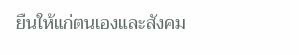ยืนให้แก่ตนเองและสังคม